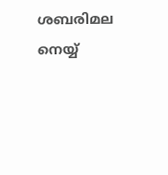ശബരിമല നെയ്യ്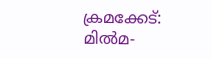ക്രമക്കേട്: മിൽമ-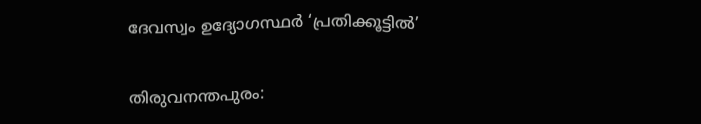ദേവസ്വം ഉദ്യോഗസ്ഥർ ‘പ്രതിക്കൂട്ടിൽ’

തിരുവനന്തപുരം: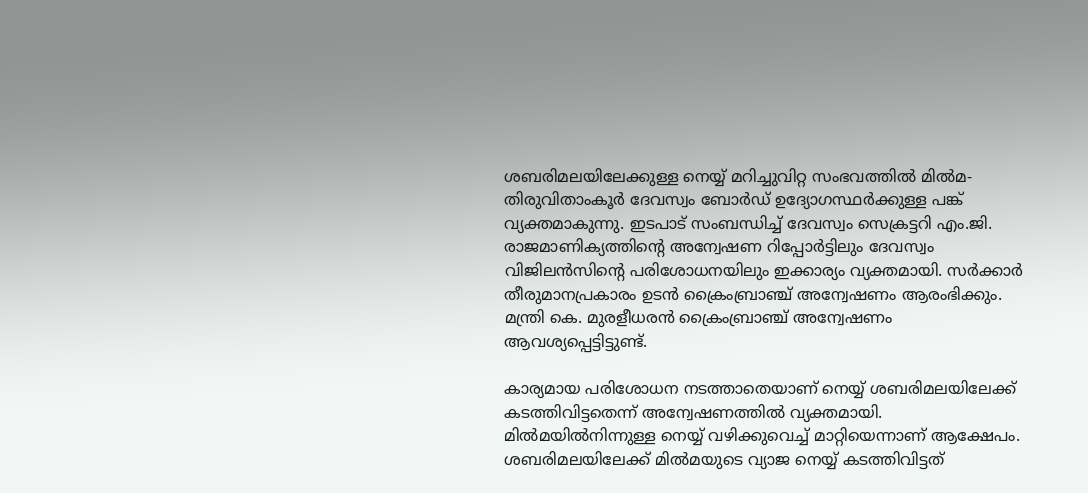ശബരിമലയിലേക്കുള്ള നെയ്യ് മറിച്ചുവിറ്റ സംഭവത്തിൽ മിൽമ-തിരുവിതാംകൂർ ദേവസ്വം ബോർഡ് ഉദ്യോഗസ്ഥർക്കുള്ള പങ്ക് വ്യക്തമാകുന്നു. ഇടപാട് സംബന്ധിച്ച് ദേവസ്വം സെക്രട്ടറി എം.ജി. രാജമാണിക്യത്തിന്റെ അന്വേഷണ റിപ്പോർട്ടിലും ദേവസ്വം വിജിലൻസിന്‍റെ പരിശോധനയിലും ഇക്കാര്യം വ്യക്തമായി. സർക്കാർ തീരുമാനപ്രകാരം ഉടൻ ക്രൈംബ്രാഞ്ച് അന്വേഷണം ആരംഭിക്കും. മന്ത്രി കെ. മുരളീധരൻ ക്രൈംബ്രാഞ്ച് അന്വേഷണം ആവശ്യപ്പെട്ടിട്ടുണ്ട്.

കാര്യമായ പരിശോധന നടത്താതെയാണ് നെയ്യ് ശബരിമലയിലേക്ക് കടത്തിവിട്ടതെന്ന് അന്വേഷണത്തിൽ വ്യക്തമായി. മിൽമയിൽനിന്നുള്ള നെയ്യ് വഴിക്കുവെച്ച് മാറ്റിയെന്നാണ് ആക്ഷേപം. ശബരിമലയിലേക്ക് മില്‍മയുടെ വ്യാജ നെയ്യ് കടത്തിവിട്ടത്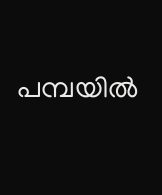പമ്പയില്‍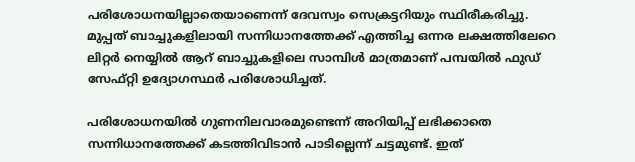പരിശോധനയില്ലാതെയാണെന്ന് ദേവസ്വം സെക്രട്ടറിയും സ്ഥിരീകരിച്ചു. മുപ്പത് ബാച്ചുകളിലായി സന്നിധാനത്തേക്ക് എത്തിച്ച ഒന്നര ലക്ഷത്തിലേറെ ലിറ്റര്‍ നെയ്യില്‍ ആറ് ബാച്ചുകളിലെ സാമ്പിൾ മാത്രമാണ് പമ്പയില്‍ ഫുഡ് സേഫ്റ്റി ഉദ്യോഗസ്ഥര്‍ പരിശോധിച്ചത്.

പരിശോധനയിൽ ഗുണനിലവാരമുണ്ടെന്ന് അറിയിപ്പ് ലഭിക്കാതെ സന്നിധാനത്തേക്ക് കടത്തിവിടാന്‍ പാടില്ലെന്ന് ചട്ടമുണ്ട്. ഇത്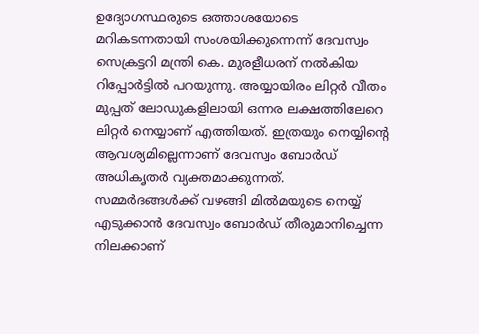ഉദ്യോഗസ്ഥരുടെ ഒത്താശയോടെ മറികടന്നതായി സംശയിക്കുന്നെന്ന് ദേവസ്വം സെക്രട്ടറി മന്ത്രി കെ. മുരളീധരന് നല്‍കിയ റിപ്പോര്‍ട്ടിൽ പറയുന്നു. അയ്യായിരം ലിറ്റര്‍ വീതം മുപ്പത് ലോഡുകളിലായി ഒന്നര ലക്ഷത്തിലേറെ ലിറ്റര്‍ നെയ്യാണ് എത്തിയത്. ഇത്രയും നെയ്യിന്റെ ആവശ്യമില്ലെന്നാണ് ദേവസ്വം ബോർഡ് അധികൃതർ വ്യക്തമാക്കുന്നത്. സമ്മര്‍ദങ്ങള്‍ക്ക് വഴങ്ങി മില്‍മയുടെ നെയ്യ് എടുക്കാന്‍ ദേവസ്വം ബോര്‍ഡ് തീരുമാനിച്ചെന്ന നിലക്കാണ്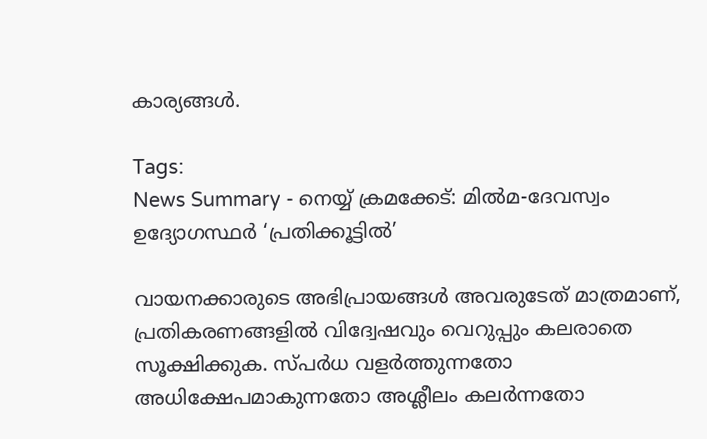കാര്യങ്ങൾ.

Tags:
News Summary - നെയ്യ് ക്രമക്കേട്: മിൽമ-ദേവസ്വം ഉദ്യോഗസ്ഥർ ‘പ്രതിക്കൂട്ടിൽ’

വായനക്കാരുടെ അഭിപ്രായങ്ങള്‍ അവരുടേത് മാത്രമാണ്, പ്രതികരണങ്ങളിൽ വിദ്വേഷവും വെറുപ്പും കലരാതെ സൂക്ഷിക്കുക. സ്പർധ വളർത്തുന്നതോ അധിക്ഷേപമാകുന്നതോ അശ്ലീലം കലർന്നതോ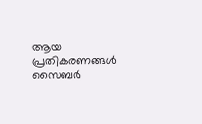ആയ പ്രതികരണങ്ങൾ സൈബർ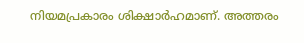നിയമപ്രകാരം ശിക്ഷാർഹമാണ്. അത്തരം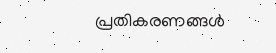പ്രതികരണങ്ങൾ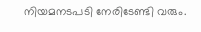നിയമനടപടി നേരിടേണ്ടി വരും.